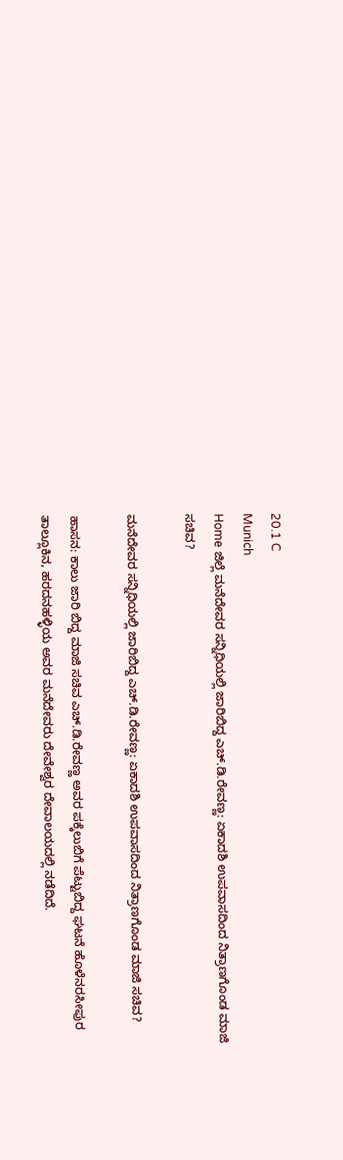20.1 C
Munich
Home ಜಿಲ್ಲೆ ಮನೆದೇವರ ಸನ್ನಿಧಿಯಲ್ಲಿ ಜಾರಿಬಿದ್ದ ಎಚ್.ಡಿ.ರೇವಣ್ಣ: ಏಕಾದಶಿ ಉಪವಾಸದಿಂದ ನಿತ್ರಾಣಗೊಂಡ ಮಾಜಿ ಸಚಿವ?

ಮನೆದೇವರ ಸನ್ನಿಧಿಯಲ್ಲಿ ಜಾರಿಬಿದ್ದ ಎಚ್.ಡಿ.ರೇವಣ್ಣ: ಏಕಾದಶಿ ಉಪವಾಸದಿಂದ ನಿತ್ರಾಣಗೊಂಡ ಮಾಜಿ ಸಚಿವ?

ಹಾಸನ: ಕಾಲು ಜಾರಿ ಬಿದ್ದ ಮಾಜಿ ಸಚಿವ ಎಚ್.ಡಿ.ರೇವಣ್ಣ ಅವರ ಪಕ್ಕೆಲುಬಿಗೆ ಪೆಟ್ಟುಬಿದ್ದ ಘಟನೆ‌ ಹೊಳೆನರಸೀಪುರ ತಾಲ್ಲೂಕಿನ, ಹರದನಹಳ್ಳಿಯ ಅವರ ಮನೆದೇವರು ದೇವೇಶ್ವರ ದೇವಾಲಯದಲ್ಲಿ ನಡೆದಿದೆ.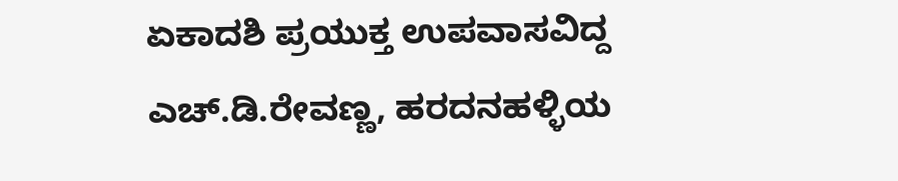ಏಕಾದಶಿ ಪ್ರಯುಕ್ತ ಉಪವಾಸವಿದ್ದ ಎಚ್‌.ಡಿ.ರೇವಣ್ಣ, ಹರದನಹಳ್ಳಿಯ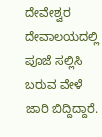ದೇವೇಶ್ವರ ದೇವಾಲಯದಲ್ಲಿ ಪೂಜೆ ಸಲ್ಲಿಸಿ ಬರುವ ವೇಳೆ ಜಾರಿ ಬಿದ್ದಿದ್ದಾರೆ.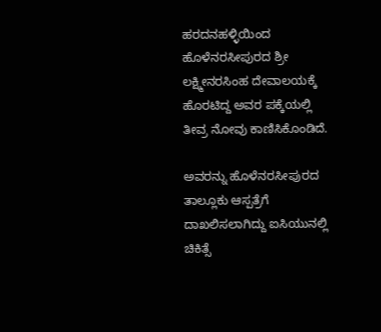ಹರದನಹಳ್ಳಿಯಿಂದ ಹೊಳೆನರಸೀಪುರದ ಶ್ರೀ ಲಕ್ಷ್ಮೀನರಸಿಂಹ ದೇವಾಲಯಕ್ಕೆ ಹೊರಟಿದ್ದ ಅವರ ಪಕ್ಕೆಯಲ್ಲಿ ತೀವ್ರ ನೋವು ಕಾಣಿಸಿಕೊಂಡಿದೆ.

ಅವರನ್ನು ಹೊಳೆನರಸೀಪುರದ ತಾಲ್ಲೂಕು ಆಸ್ಪತ್ರೆಗೆ ದಾಖಲಿಸಲಾಗಿದ್ದು ಐಸಿಯುನಲ್ಲಿ ಚಿಕಿತ್ಸೆ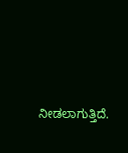ನೀಡಲಾಗುತ್ತಿದೆ.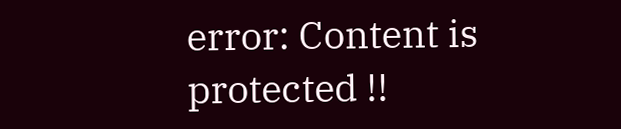error: Content is protected !!